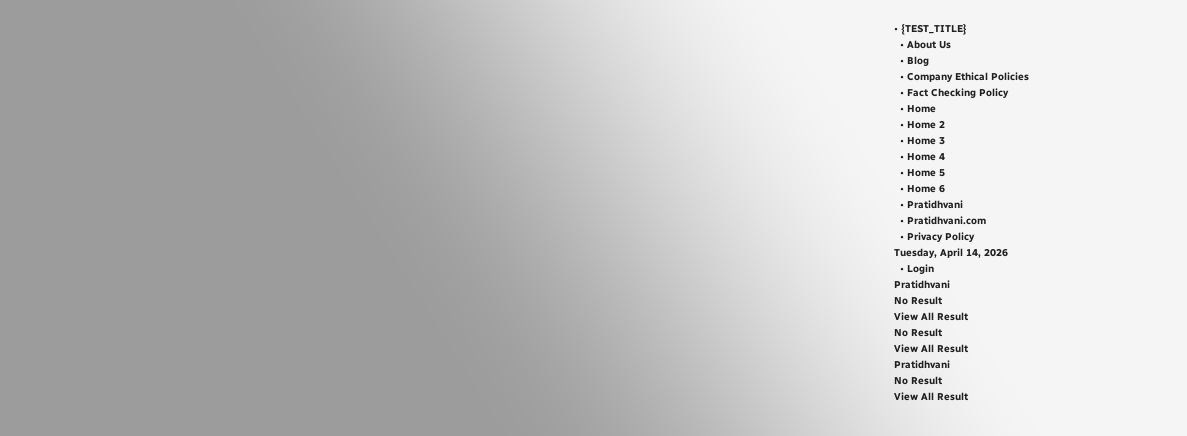• {TEST_TITLE}
  • About Us
  • Blog
  • Company Ethical Policies
  • Fact Checking Policy
  • Home
  • Home 2
  • Home 3
  • Home 4
  • Home 5
  • Home 6
  • Pratidhvani
  • Pratidhvani.com
  • Privacy Policy
Tuesday, April 14, 2026
  • Login
Pratidhvani
No Result
View All Result
No Result
View All Result
Pratidhvani
No Result
View All Result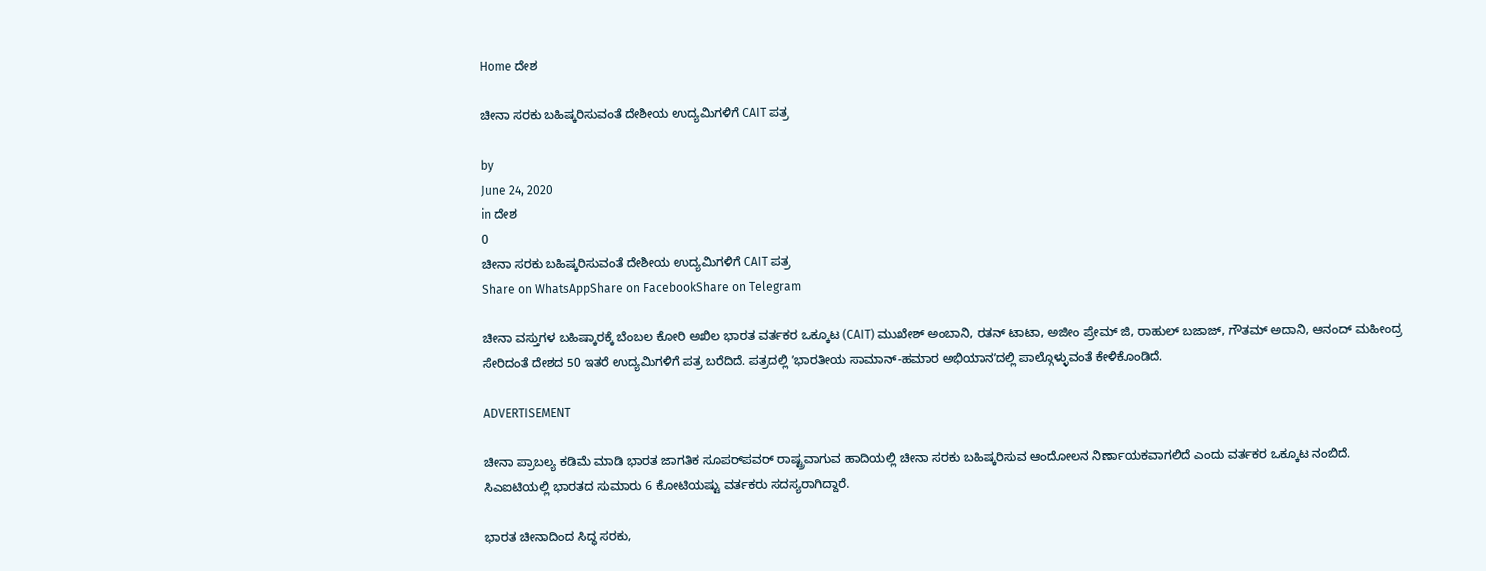Home ದೇಶ

ಚೀನಾ ಸರಕು ಬಹಿಷ್ಕರಿಸುವಂತೆ ದೇಶೀಯ ಉದ್ಯಮಿಗಳಿಗೆ CAIT ಪತ್ರ

by
June 24, 2020
in ದೇಶ
0
ಚೀನಾ ಸರಕು ಬಹಿಷ್ಕರಿಸುವಂತೆ ದೇಶೀಯ ಉದ್ಯಮಿಗಳಿಗೆ CAIT ಪತ್ರ
Share on WhatsAppShare on FacebookShare on Telegram

ಚೀನಾ ವಸ್ತುಗಳ ಬಹಿಷ್ಕಾರಕ್ಕೆ ಬೆಂಬಲ ಕೋರಿ ಅಖಿಲ ಭಾರತ ವರ್ತಕರ ಒಕ್ಕೂಟ (CAIT) ಮುಖೇಶ್‌ ಅಂಬಾನಿ, ರತನ್‌ ಟಾಟಾ, ಅಜೀಂ ಪ್ರೇಮ್‌ ಜಿ, ರಾಹುಲ್‌ ಬಜಾಜ್‌, ಗೌತಮ್‌ ಅದಾನಿ, ಆನಂದ್‌ ಮಹೀಂದ್ರ ಸೇರಿದಂತೆ ದೇಶದ 50 ಇತರೆ ಉದ್ಯಮಿಗಳಿಗೆ ಪತ್ರ ಬರೆದಿದೆ. ಪತ್ರದಲ್ಲಿ ʼಭಾರತೀಯ ಸಾಮಾನ್-ಹಮಾರ ಅಭಿಯಾನʼದಲ್ಲಿ ಪಾಲ್ಗೊಳ್ಳುವಂತೆ ಕೇಳಿಕೊಂಡಿದೆ.

ADVERTISEMENT

ಚೀನಾ ಪ್ರಾಬಲ್ಯ ಕಡಿಮೆ ಮಾಡಿ ಭಾರತ ಜಾಗತಿಕ ಸೂಪರ್‌ಪವರ್‌ ರಾಷ್ಟ್ರವಾಗುವ ಹಾದಿಯಲ್ಲಿ ಚೀನಾ ಸರಕು ಬಹಿಷ್ಕರಿಸುವ ಆಂದೋಲನ ನಿರ್ಣಾಯಕವಾಗಲಿದೆ ಎಂದು ವರ್ತಕರ ಒಕ್ಕೂಟ ನಂಬಿದೆ. ಸಿಎಐಟಿಯಲ್ಲಿ ಭಾರತದ ಸುಮಾರು 6 ಕೋಟಿಯಷ್ಟು ವರ್ತಕರು ಸದಸ್ಯರಾಗಿದ್ದಾರೆ.

ಭಾರತ ಚೀನಾದಿಂದ ಸಿದ್ಧ ಸರಕು,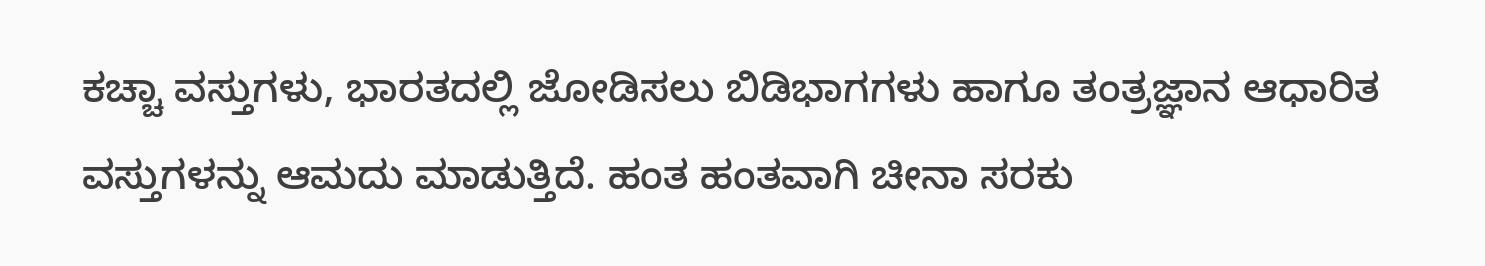ಕಚ್ಚಾ ವಸ್ತುಗಳು, ಭಾರತದಲ್ಲಿ ಜೋಡಿಸಲು ಬಿಡಿಭಾಗಗಳು ಹಾಗೂ ತಂತ್ರಜ್ಞಾನ ಆಧಾರಿತ ವಸ್ತುಗಳನ್ನು ಆಮದು ಮಾಡುತ್ತಿದೆ. ಹಂತ ಹಂತವಾಗಿ ಚೀನಾ ಸರಕು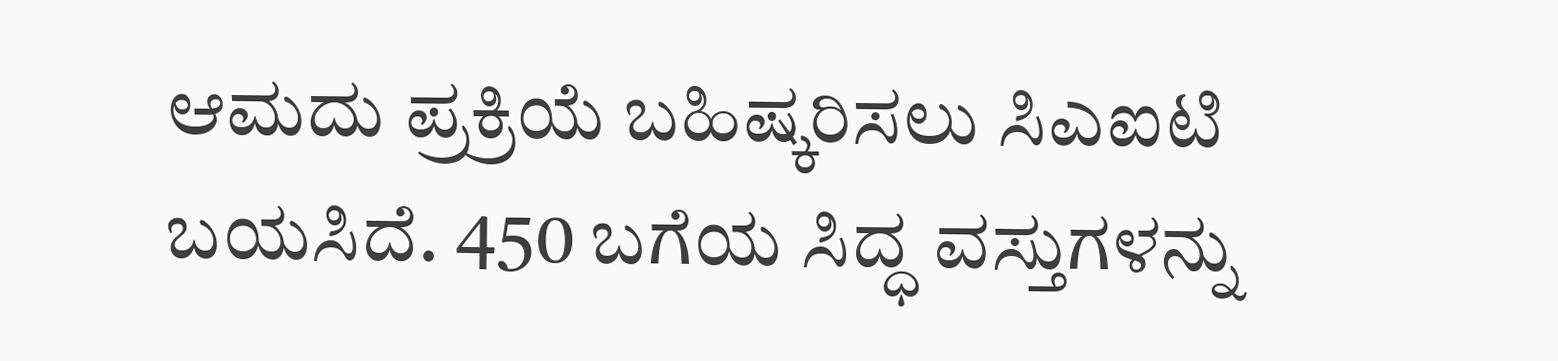ಆಮದು ಪ್ರಕ್ರಿಯೆ ಬಹಿಷ್ಕರಿಸಲು ಸಿಎಐಟಿ ಬಯಸಿದೆ. 450 ಬಗೆಯ ಸಿದ್ಧ ವಸ್ತುಗಳನ್ನು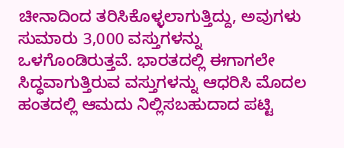ಚೀನಾದಿಂದ ತರಿಸಿಕೊಳ್ಳಲಾಗುತ್ತಿದ್ದು, ಅವುಗಳು ಸುಮಾರು 3,000 ವಸ್ತುಗಳನ್ನು ಒಳಗೊಂಡಿರುತ್ತವೆ. ಭಾರತದಲ್ಲಿ ಈಗಾಗಲೇ ಸಿದ್ಧವಾಗುತ್ತಿರುವ ವಸ್ತುಗಳನ್ನು ಆಧರಿಸಿ ಮೊದಲ ಹಂತದಲ್ಲಿ ಆಮದು ನಿಲ್ಲಿಸಬಹುದಾದ ಪಟ್ಟಿ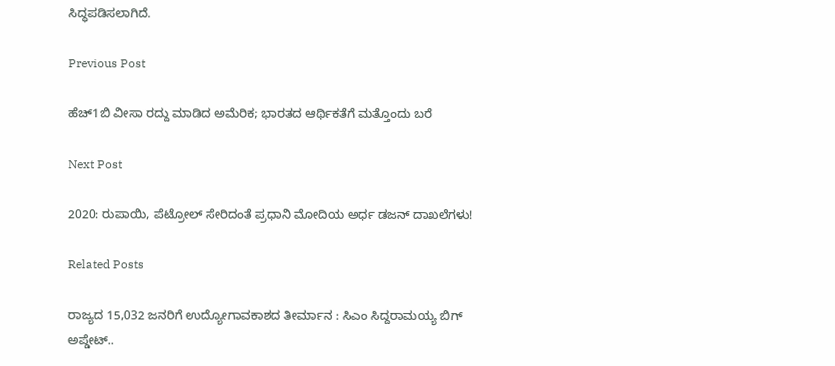ಸಿದ್ಧಪಡಿಸಲಾಗಿದೆ.

Previous Post

ಹೆಚ್1ಬಿ ವೀಸಾ ರದ್ದು ಮಾಡಿದ ಅಮೆರಿಕ; ಭಾರತದ ಆರ್ಥಿಕತೆಗೆ ಮತ್ತೊಂದು ಬರೆ

Next Post

2020: ರುಪಾಯಿ, ಪೆಟ್ರೋಲ್ ಸೇರಿದಂತೆ ಪ್ರಧಾನಿ ಮೋದಿಯ ಅರ್ಧ ಡಜನ್ ದಾಖಲೆಗಳು!

Related Posts

ರಾಜ್ಯದ 15,032 ಜನರಿಗೆ ಉದ್ಯೋಗಾವಕಾಶದ ತೀರ್ಮಾನ : ಸಿಎಂ ಸಿದ್ದರಾಮಯ್ಯ ಬಿಗ್‌ ಅಪ್ಡೇಟ್..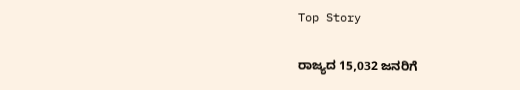Top Story

ರಾಜ್ಯದ 15,032 ಜನರಿಗೆ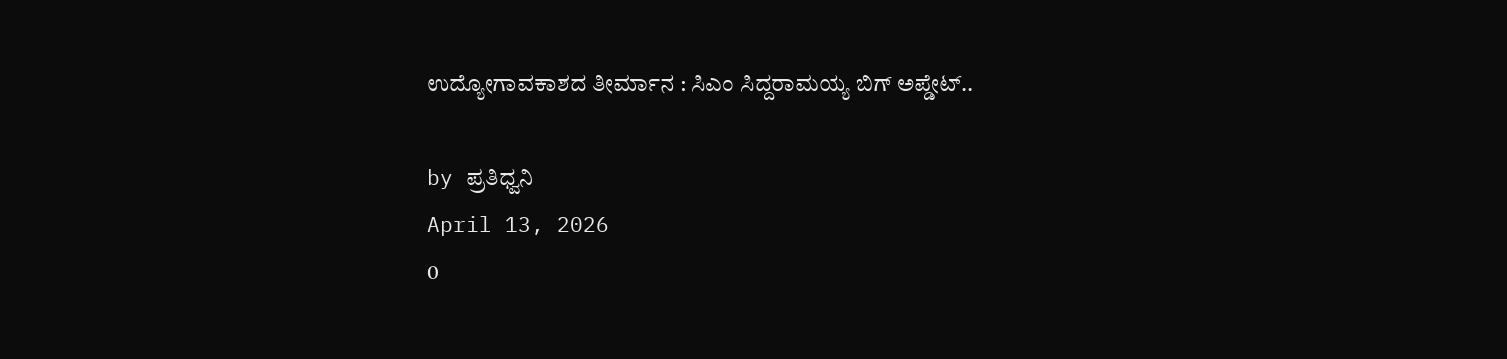ಉದ್ಯೋಗಾವಕಾಶದ ತೀರ್ಮಾನ : ಸಿಎಂ ಸಿದ್ದರಾಮಯ್ಯ ಬಿಗ್‌ ಅಪ್ಡೇಟ್..

by ಪ್ರತಿಧ್ವನಿ
April 13, 2026
0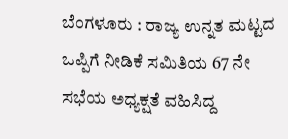ಬೆಂಗಳೂರು : ರಾಜ್ಯ ಉನ್ನತ ಮಟ್ಟದ ಒಪ್ಪಿಗೆ ನೀಡಿಕೆ ಸಮಿತಿಯ 67 ನೇ ಸಭೆಯ ಅಧ್ಯಕ್ಷತೆ ವಹಿಸಿದ್ದ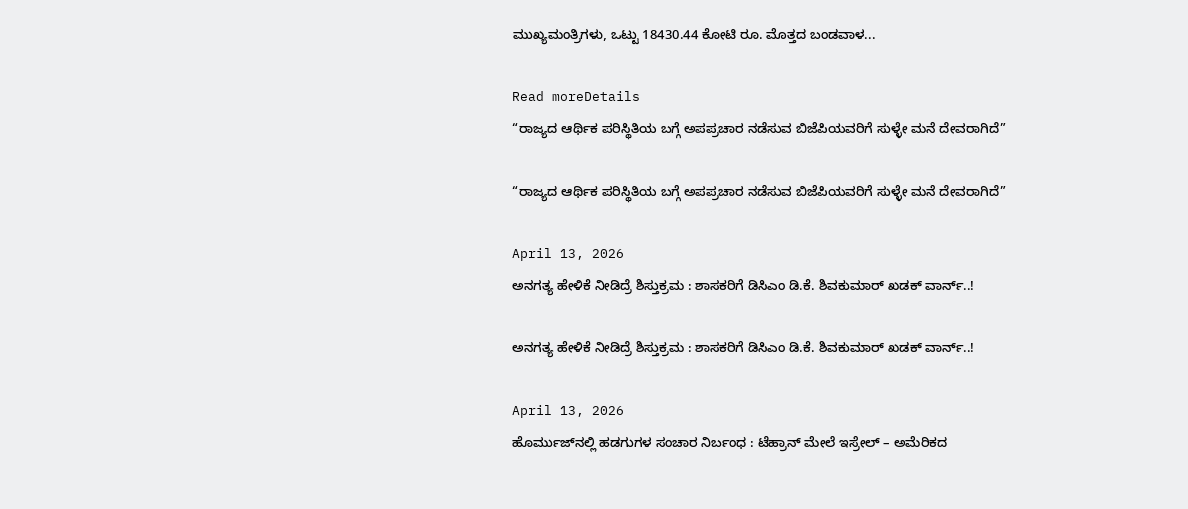ಮುಖ್ಯಮಂತ್ರಿಗಳು, ಒಟ್ಟು 18430.44 ಕೋಟಿ ರೂ. ಮೊತ್ತದ ಬಂಡವಾಳ...

Read moreDetails
“ರಾಜ್ಯದ ಆರ್ಥಿಕ ಪರಿಸ್ಥಿತಿಯ ಬಗ್ಗೆ ಅಪಪ್ರಚಾರ ನಡೆಸುವ ಬಿಜೆಪಿಯವರಿಗೆ ಸುಳ್ಳೇ ಮನೆ ದೇವರಾಗಿದೆ”

“ರಾಜ್ಯದ ಆರ್ಥಿಕ ಪರಿಸ್ಥಿತಿಯ ಬಗ್ಗೆ ಅಪಪ್ರಚಾರ ನಡೆಸುವ ಬಿಜೆಪಿಯವರಿಗೆ ಸುಳ್ಳೇ ಮನೆ ದೇವರಾಗಿದೆ”

April 13, 2026
ಅನಗತ್ಯ ಹೇಳಿಕೆ ನೀಡಿದ್ರೆ ಶಿಸ್ತುಕ್ರಮ : ಶಾಸಕರಿಗೆ ಡಿಸಿಎಂ ಡಿ.ಕೆ. ಶಿವಕುಮಾರ್ ಖಡಕ್‌ ವಾರ್ನ್..!

ಅನಗತ್ಯ ಹೇಳಿಕೆ ನೀಡಿದ್ರೆ ಶಿಸ್ತುಕ್ರಮ : ಶಾಸಕರಿಗೆ ಡಿಸಿಎಂ ಡಿ.ಕೆ. ಶಿವಕುಮಾರ್ ಖಡಕ್‌ ವಾರ್ನ್..!

April 13, 2026
ಹೊರ್ಮುಜ್‌ನಲ್ಲಿ ಹಡಗುಗಳ ಸಂಚಾರ ನಿರ್ಬಂಧ : ಟೆಹ್ರಾನ್‌ ಮೇಲೆ ಇಸ್ರೇಲ್‌ – ಅಮೆರಿಕದ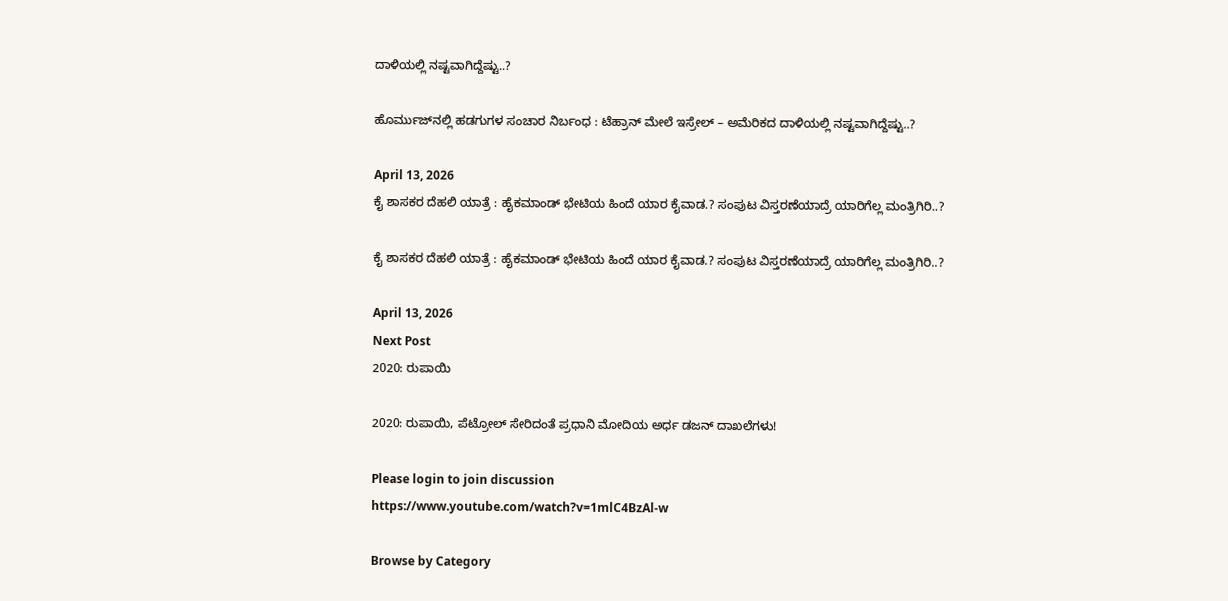ದಾಳಿಯಲ್ಲಿ ನಷ್ಟವಾಗಿದ್ದೆಷ್ಟು..?

ಹೊರ್ಮುಜ್‌ನಲ್ಲಿ ಹಡಗುಗಳ ಸಂಚಾರ ನಿರ್ಬಂಧ : ಟೆಹ್ರಾನ್‌ ಮೇಲೆ ಇಸ್ರೇಲ್‌ – ಅಮೆರಿಕದ ದಾಳಿಯಲ್ಲಿ ನಷ್ಟವಾಗಿದ್ದೆಷ್ಟು..?

April 13, 2026
ಕೈ ಶಾಸಕರ ದೆಹಲಿ ಯಾತ್ರೆ : ಹೈಕಮಾಂಡ್‌ ಭೇಟಿಯ ಹಿಂದೆ ಯಾರ ಕೈವಾಡ.? ಸಂಪುಟ ವಿಸ್ತರಣೆಯಾದ್ರೆ ಯಾರಿಗೆಲ್ಲ ಮಂತ್ರಿಗಿರಿ..?

ಕೈ ಶಾಸಕರ ದೆಹಲಿ ಯಾತ್ರೆ : ಹೈಕಮಾಂಡ್‌ ಭೇಟಿಯ ಹಿಂದೆ ಯಾರ ಕೈವಾಡ.? ಸಂಪುಟ ವಿಸ್ತರಣೆಯಾದ್ರೆ ಯಾರಿಗೆಲ್ಲ ಮಂತ್ರಿಗಿರಿ..?

April 13, 2026
Next Post
2020: ರುಪಾಯಿ

2020: ರುಪಾಯಿ, ಪೆಟ್ರೋಲ್ ಸೇರಿದಂತೆ ಪ್ರಧಾನಿ ಮೋದಿಯ ಅರ್ಧ ಡಜನ್ ದಾಖಲೆಗಳು!

Please login to join discussion
https://www.youtube.com/watch?v=1mlC4BzAl-w

Browse by Category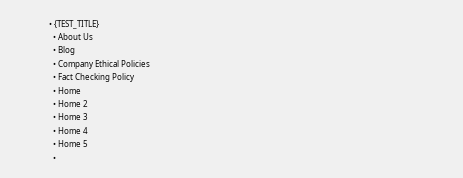• {TEST_TITLE}
  • About Us
  • Blog
  • Company Ethical Policies
  • Fact Checking Policy
  • Home
  • Home 2
  • Home 3
  • Home 4
  • Home 5
  •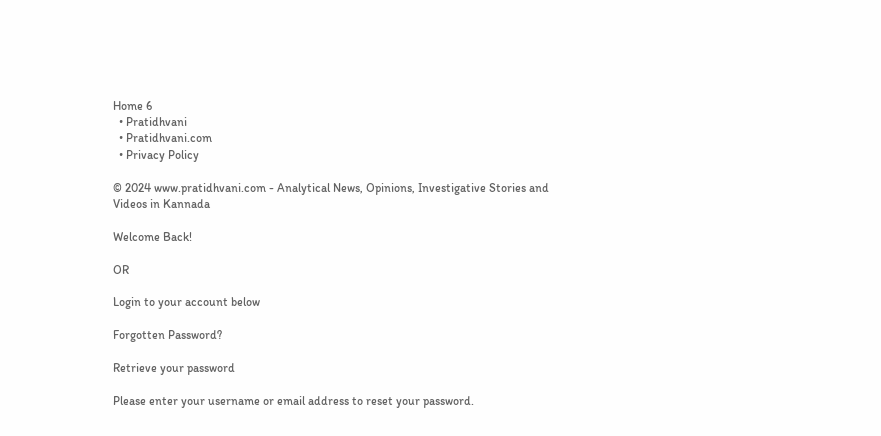Home 6
  • Pratidhvani
  • Pratidhvani.com
  • Privacy Policy

© 2024 www.pratidhvani.com - Analytical News, Opinions, Investigative Stories and Videos in Kannada

Welcome Back!

OR

Login to your account below

Forgotten Password?

Retrieve your password

Please enter your username or email address to reset your password.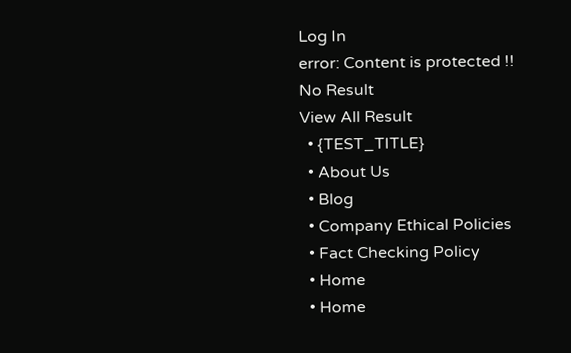Log In
error: Content is protected !!
No Result
View All Result
  • {TEST_TITLE}
  • About Us
  • Blog
  • Company Ethical Policies
  • Fact Checking Policy
  • Home
  • Home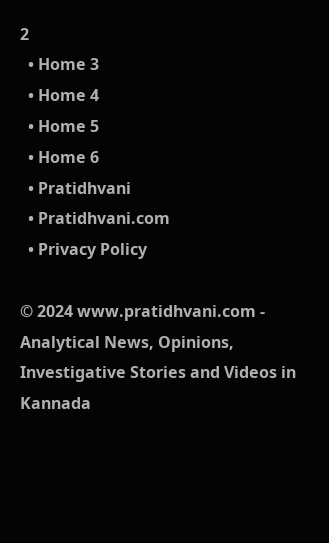2
  • Home 3
  • Home 4
  • Home 5
  • Home 6
  • Pratidhvani
  • Pratidhvani.com
  • Privacy Policy

© 2024 www.pratidhvani.com - Analytical News, Opinions, Investigative Stories and Videos in Kannada